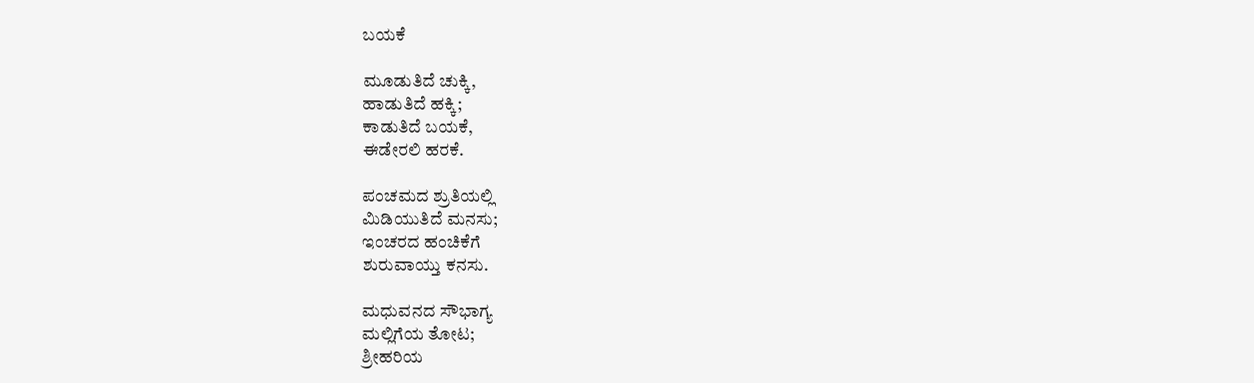ಬಯಕೆ

ಮೂಡುತಿದೆ ಚುಕ್ಕಿ,
ಹಾಡುತಿದೆ ಹಕ್ಕಿ;
ಕಾಡುತಿದೆ ಬಯಕೆ,
ಈಡೇರಲಿ ಹರಕೆ.

ಪಂಚಮದ ಶ್ರುತಿಯಲ್ಲಿ
ಮಿಡಿಯುತಿದೆ ಮನಸು;
ಇಂಚರದ ಹಂಚಿಕೆಗೆ
ಶುರುವಾಯ್ತು ಕನಸು.

ಮಧುವನದ ಸೌಭಾಗ್ಯ
ಮಲ್ಲಿಗೆಯ ತೋಟ;
ಶ್ರೀಹರಿಯ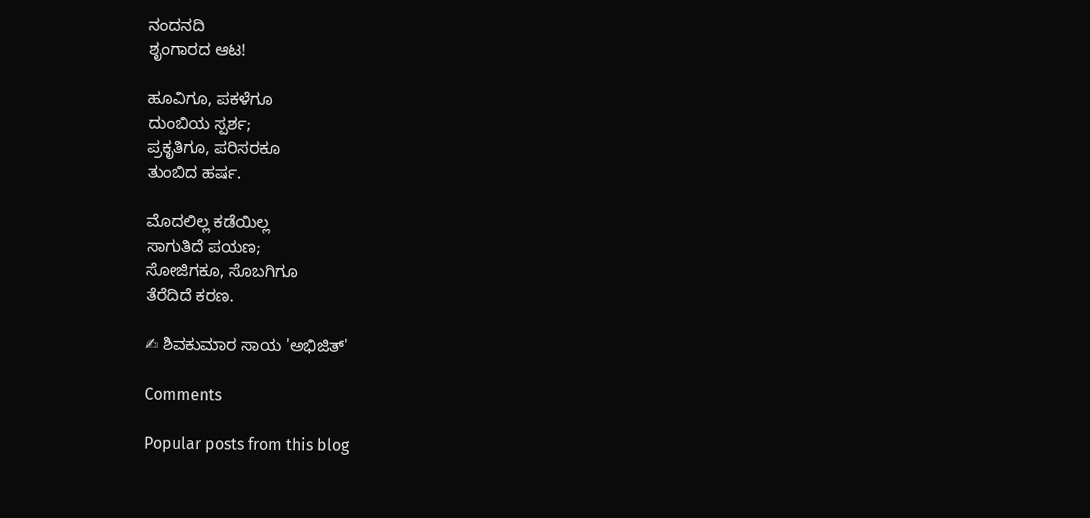ನಂದನದಿ
ಶೃಂಗಾರದ ಆಟ!

ಹೂವಿಗೂ, ಪಕಳೆಗೂ
ದುಂಬಿಯ ಸ್ಪರ್ಶ;
ಪ್ರಕೃತಿಗೂ, ಪರಿಸರಕೂ
ತುಂಬಿದ ಹರ್ಷ.

ಮೊದಲಿಲ್ಲ ಕಡೆಯಿಲ್ಲ
ಸಾಗುತಿದೆ ಪಯಣ;
ಸೋಜಿಗಕೂ, ಸೊಬಗಿಗೂ
ತೆರೆದಿದೆ ಕರಣ.

✍ ಶಿವಕುಮಾರ ಸಾಯ 'ಅಭಿಜಿತ್'

Comments

Popular posts from this blog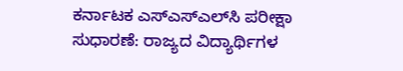ಕರ್ನಾಟಕ ಎಸ್‌ಎಸ್‌ಎಲ್‌ಸಿ ಪರೀಕ್ಷಾ ಸುಧಾರಣೆ: ರಾಜ್ಯದ ವಿದ್ಯಾರ್ಥಿಗಳ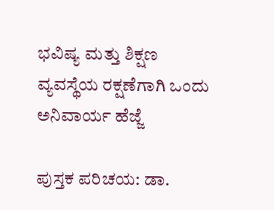ಭವಿಷ್ಯ ಮತ್ತು ಶಿಕ್ಷಣ ವ್ಯವಸ್ಥೆಯ ರಕ್ಷಣೆಗಾಗಿ ಒಂದು ಅನಿವಾರ್ಯ ಹೆಜ್ಜೆ

ಪುಸ್ತಕ ಪರಿಚಯ: ಡಾ.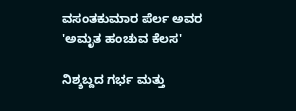ವಸಂತಕುಮಾರ ಪೆರ್ಲ ಅವರ 'ಅಮೃತ ಹಂಚುವ ಕೆಲಸ'

ನಿಶ್ಶಬ್ದದ ಗರ್ಭ ಮತ್ತು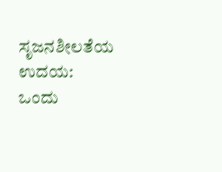ಸೃಜನಶೀಲತೆಯ ಉದಯ: ಒಂದು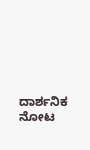ದಾರ್ಶನಿಕ ನೋಟ